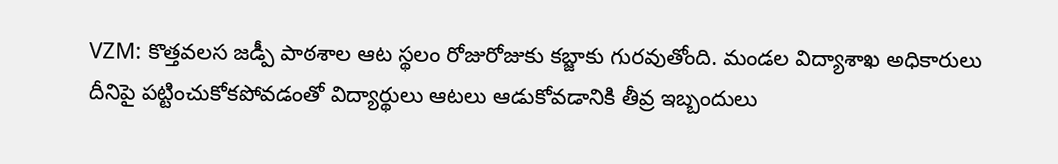VZM: కొత్తవలస జడ్పీ పాఠశాల ఆట స్థలం రోజురోజుకు కబ్జాకు గురవుతోంది. మండల విద్యాశాఖ అధికారులు దీనిపై పట్టించుకోకపోవడంతో విద్యార్థులు ఆటలు ఆడుకోవడానికి తీవ్ర ఇబ్బందులు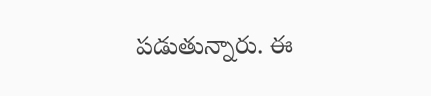పడుతున్నారు. ఈ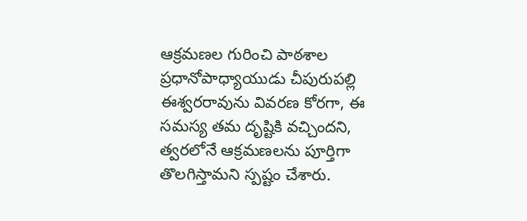ఆక్రమణల గురించి పాఠశాల ప్రధానోపాధ్యాయుడు చీపురుపల్లి ఈశ్వరరావును వివరణ కోరగా, ఈ సమస్య తమ దృష్టికి వచ్చిందని, త్వరలోనే ఆక్రమణలను పూర్తిగా తొలగిస్తామని స్పష్టం చేశారు.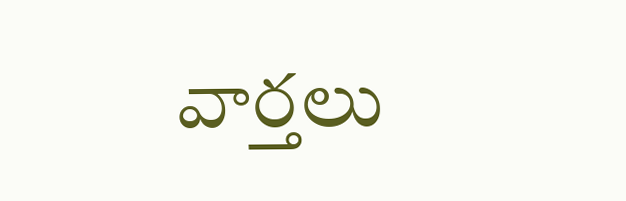వార్తలు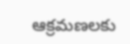ఆక్రమణలకు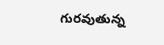గురవుతున్న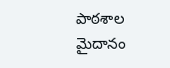పాఠశాల మైదానం